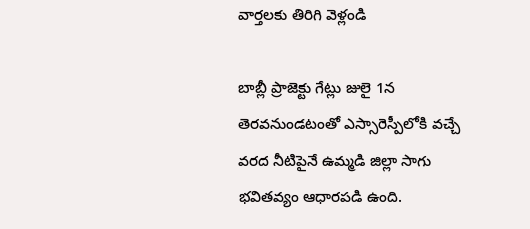వార్తలకు తిరిగి వెళ్లండి

బాబ్లీ ప్రాజెక్టు గేట్లు జులై 1న తెరవనుండటంతో ఎస్సారెస్పీలోకి వచ్చే వరద నీటిపైనే ఉమ్మడి జిల్లా సాగు భవితవ్యం ఆధారపడి ఉంది.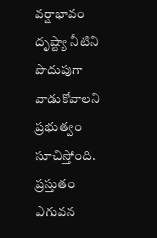వర్షాభావం దృష్ట్యా నీటిని పొదుపుగా వాడుకోవాలని ప్రభుత్వం సూచిస్తోంది.
ప్రస్తుతం ఎగువన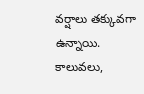వర్షాలు తక్కువగా ఉన్నాయి. కాలువలు,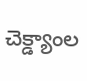చెక్డ్యాంల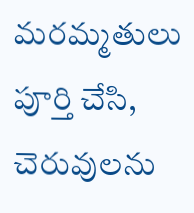మరమ్మతులు పూర్తి చేసి, చెరువులను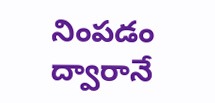నింపడం ద్వారానే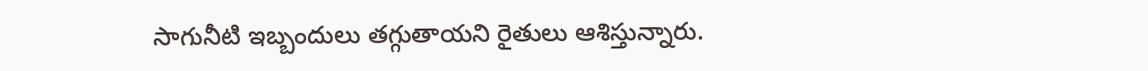సాగునీటి ఇబ్బందులు తగ్గుతాయని రైతులు ఆశిస్తున్నారు.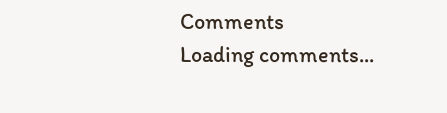Comments
Loading comments...